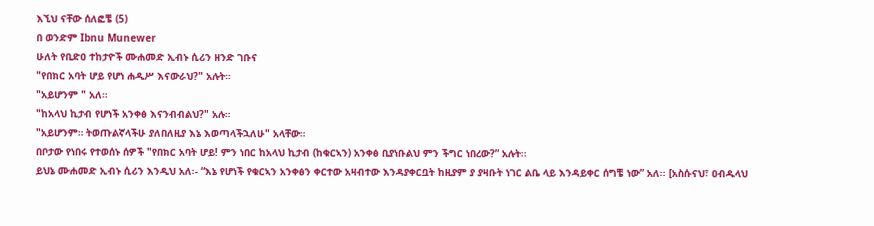እኚህ ናቸው ሰለፎቼ (5)
በ ወንድም Ibnu Munewer
ሁለት የቢድዐ ተከታዮች ሙሐመድ ኢብኑ ሲሪን ዘንድ ገቡና
"የበክር አባት ሆይ የሆነ ሐዲሥ እናውራህ?" አሉት።
"አይሆንም " አለ።
"ከአላህ ኪታብ የሆነች አንቀፅ እናንብብልህ?" አሉ።
"አይሆንም። ትወጡልኛላችሁ ያለበለዚያ እኔ እወጣላችኋለሁ" አላቸው።
በቦታው የነበሩ የተወሰኑ ሰዎች "የበክር አባት ሆይ! ምን ነበር ከአላህ ኪታብ (ከቁርኣን) አንቀፅ ቢያነቡልህ ምን ችግር ነበረው?” አሉት፡፡
ይህኔ ሙሐመድ ኢብኑ ሲሪን እንዲህ አለ፡- “እኔ የሆነች የቁርኣን አንቀፅን ቀርተው አዛብተው እንዳያቀርቧት ከዚያም ያ ያዛቡት ነገር ልቤ ላይ እንዳይቀር ሰግቼ ነው” አለ፡፡ [አስሱናህ፣ ዐብዱላህ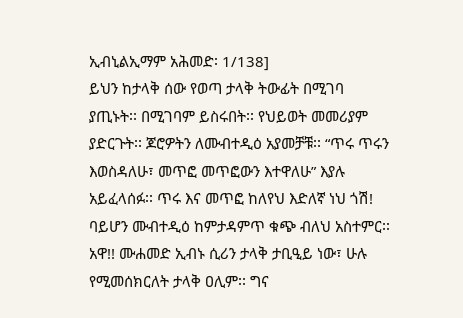ኢብኒልኢማም አሕመድ፡ 1/138]
ይህን ከታላቅ ሰው የወጣ ታላቅ ትውፊት በሚገባ ያጢኑት፡፡ በሚገባም ይስሩበት፡፡ የህይወት መመሪያም ያድርጉት፡፡ ጆሮዎትን ለሙብተዲዕ አያመቻቹ፡፡ “ጥሩ ጥሩን እወስዳለሁ፣ መጥፎ መጥፎውን እተዋለሁ” እያሉ አይፈላሰፉ፡፡ ጥሩ እና መጥፎ ከለየህ እድለኛ ነህ ጎሽ! ባይሆን ሙብተዲዕ ከምታዳምጥ ቁጭ ብለህ አስተምር፡፡ አዋ!! ሙሐመድ ኢብኑ ሲሪን ታላቅ ታቢዒይ ነው፣ ሁሉ የሚመሰክርለት ታላቅ ዐሊም፡፡ ግና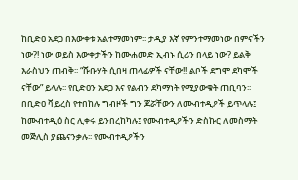ከቢድዐ አደጋ በእውቀቱ አልተማመነም፡፡ ታዲያ እኛ የምንተማመነው በምናችን ነው?! ነው ወይስ እውቀታችን ከሙሐመድ ኢብኑ ሲሪን በላይ ነው? ይልቅ እራስህን ጠብቅ፡፡ “ሹቡሃት ሲበዛ ጠላፊዎች ናቸው!! ልቦች ደግሞ ደካሞች ናቸው” ይላሉ፡፡ የቢድዐን አደጋ እና የልብን ደካማነት የሚያውቁት ጠቢባን፡፡ በቢድዐ ቫይረስ የተበከሉ ግብዞች ግን ጆሯቸውን ለሙብተዲዖች ይጥላሉ፤ ከሙብተዲዕ ስር ሊቀሩ ይንበረከካሉ፤ የሙብተዲዖችን ድስኩር ለመስማት መጅሊስ ያጨናንቃሉ፡፡ የሙብተዲዖችን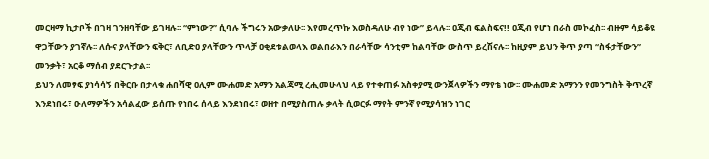መርዛማ ኪታቦች በገዛ ገንዘባቸው ይገዛሉ፡፡ “ምነው?” ሲባሉ ችግሩን አውቃለሁ፡፡ እየመረጥኩ እወስዳለሁ ብየ ነው” ይላሉ፡፡ ዐጂብ ፍልስፍና!! ዐጂብ የሆነ በራስ መኮፈስ፡፡ ብዙም ሳይቆዩ ዋጋቸውን ያገኛሉ፡፡ ለሱና ያላቸውን ፍቅር፣ ለቢድዐ ያላቸውን ጥላቻ ዐቂደቱልወላእ ወልበራእን በራሳቸው ሳንቲም ከልባቸው ውስጥ ይረሽናሉ፡፡ ከዚያም ይህን ቅጥ ያጣ “ስፋታቸውን” መንቃት፣ አርቆ ማሰብ ያደርጉታል፡፡
ይህን ለመፃፍ ያነሳሳኝ በቅርቡ በታላቁ ሐበሻዊ ዐሊም ሙሐመድ አማን አልጃሚ ረሒመሁላህ ላይ የተቀጠፉ አስቀያሚ ውንጀላዎችን ማየቴ ነው፡፡ ሙሐመድ አማንን የመንግስት ቅጥረኛ እንደነበሩ፣ ዑለማዎችን አሳልፈው ይሰጡ የነበሩ ሰላይ እንደነበሩ፣ ወዘተ በሚያስጠሉ ቃላት ሲወርፉ ማየት ምንኛ የሚያሳዝን ነገር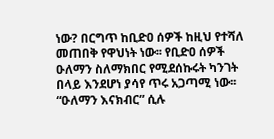ነው? በርግጥ ከቢድዐ ሰዎች ከዚህ የተሻለ መጠበቅ የዋህነት ነው፡፡ የቢድዐ ሰዎች ዑለማን ስለማክበር የሚደሰኩሩት ካንገት በላይ እንደሆነ ያሳየ ጥሩ አጋጣሚ ነው፡፡ “ዑለማን እናክብር” ሲሉ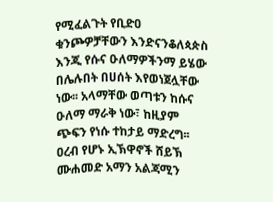የሚፈልጉት የቢድዐ ቁንጮዎቻቸውን እንድናንቆለጳጵስ እንጂ የሱና ዑለማዎችንማ ይሄው በሌሉበት በሀሰት እየወነጀሏቸው ነው፡፡ አላማቸው ወጣቱን ከሱና ዑለማ ማራቅ ነው፣ ከዚያም ጭፍን የነሱ ተከታይ ማድረግ፡፡ ዐረብ የሆኑ ኢኽዋኖች ሸይኽ ሙሐመድ አማን አልጃሚን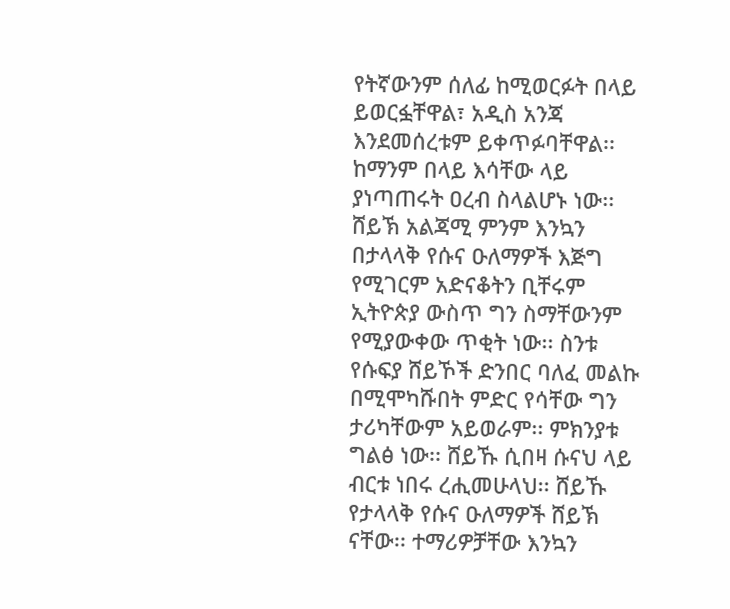የትኛውንም ሰለፊ ከሚወርፉት በላይ ይወርፏቸዋል፣ አዲስ አንጃ እንደመሰረቱም ይቀጥፉባቸዋል፡፡ ከማንም በላይ እሳቸው ላይ ያነጣጠሩት ዐረብ ስላልሆኑ ነው፡፡ ሸይኽ አልጃሚ ምንም እንኳን በታላላቅ የሱና ዑለማዎች እጅግ የሚገርም አድናቆትን ቢቸሩም ኢትዮጵያ ውስጥ ግን ስማቸውንም የሚያውቀው ጥቂት ነው፡፡ ስንቱ የሱፍያ ሸይኾች ድንበር ባለፈ መልኩ በሚሞካሹበት ምድር የሳቸው ግን ታሪካቸውም አይወራም፡፡ ምክንያቱ ግልፅ ነው፡፡ ሸይኹ ሲበዛ ሱናህ ላይ ብርቱ ነበሩ ረሒመሁላህ፡፡ ሸይኹ የታላላቅ የሱና ዑለማዎች ሸይኽ ናቸው፡፡ ተማሪዎቻቸው እንኳን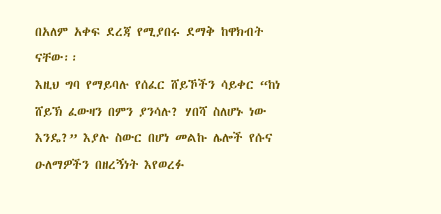በአለም አቀፍ ደረጃ የሚያበሩ ደማቅ ከዋክብት ናቸው፡፡
እዚህ ግባ የማይባሉ የሰፈር ሸይኾችን ሳይቀር “ከነ ሸይኽ ፈውዛን በምን ያንሳሉ? ሃበሻ ስለሆኑ ነው እንዴ?” እያሉ ስውር በሆነ መልኩ ሌሎች የሱና ዑለማዎችን በዘረኝነት እየወረፉ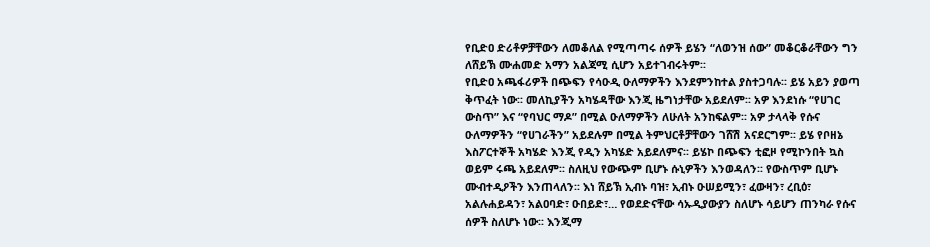የቢድዐ ድሪቶዎቻቸውን ለመቆለል የሚጣጣሩ ሰዎች ይሄን “ለወንዝ ሰው” መቆርቆራቸውን ግን ለሸይኽ ሙሐመድ አማን አልጃሚ ሲሆን አይተገብሩትም፡፡
የቢድዐ አጫፋሪዎች በጭፍን የሳዑዲ ዑለማዎችን እንደምንከተል ያስተጋባሉ፡፡ ይሄ አይን ያወጣ ቅጥፈት ነው፡፡ መለኪያችን አካሄዳቸው እንጂ ዜግነታቸው አይደለም፡፡ አዎ እንደነሱ “የሀገር ውስጥ” እና “የባህር ማዶ” በሚል ዑለማዎችን ለሁለት አንከፍልም፡፡ አዎ ታላላቅ የሱና ዑለማዎችን “የሀገራችን” አይደሉም በሚል ትምህርቶቻቸውን ገሸሽ አናደርግም፡፡ ይሄ የቦዘኔ እስፖርተኞች አካሄድ እንጂ የዲን አካሄድ አይደለምና፡፡ ይሄኮ በጭፍን ቲፎዞ የሚኮንበት ኳስ ወይም ሩጫ አይደለም፡፡ ስለዚህ የውጭም ቢሆኑ ሱኒዎችን እንወዳለን፡፡ የውስጥም ቢሆኑ ሙብተዲዖችን እንጠላለን፡፡ እነ ሸይኽ ኢብኑ ባዝ፣ ኢብኑ ዑሠይሚን፣ ፈውዛን፣ ረቢዕ፣ አልሉሐይዳን፣ አልዐባድ፣ ዑበይድ፣… የወደድናቸው ሳኡዲያውያን ስለሆኑ ሳይሆን ጠንካራ የሱና ሰዎች ስለሆኑ ነው፡፡ እንጂማ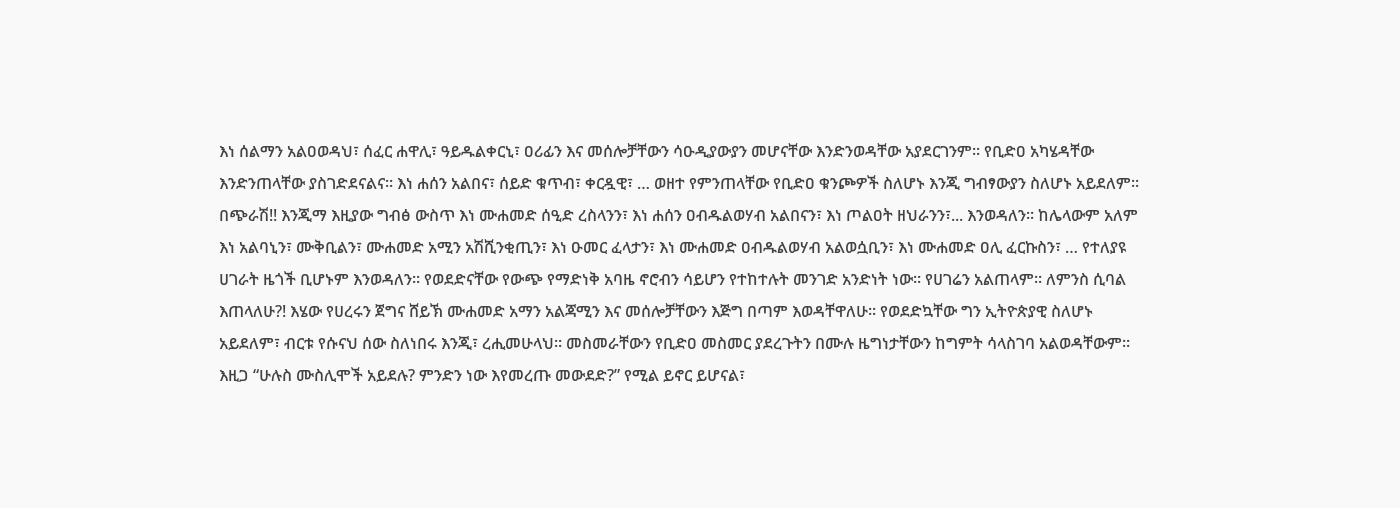እነ ሰልማን አልዐወዳህ፣ ሰፈር ሐዋሊ፣ ዓይዱልቀርኒ፣ ዐሪፊን እና መሰሎቻቸውን ሳዑዲያውያን መሆናቸው እንድንወዳቸው አያደርገንም፡፡ የቢድዐ አካሄዳቸው እንድንጠላቸው ያስገድደናልና፡፡ እነ ሐሰን አልበና፣ ሰይድ ቁጥብ፣ ቀርዷዊ፣ … ወዘተ የምንጠላቸው የቢድዐ ቁንጮዎች ስለሆኑ እንጂ ግብፃውያን ስለሆኑ አይደለም፡፡ በጭራሽ!! እንጂማ እዚያው ግብፅ ውስጥ እነ ሙሐመድ ሰዒድ ረስላንን፣ እነ ሐሰን ዐብዱልወሃብ አልበናን፣ እነ ጦልዐት ዘህራንን፣... እንወዳለን፡፡ ከሌላውም አለም እነ አልባኒን፣ ሙቅቢልን፣ ሙሐመድ አሚን አሽሺንቂጢን፣ እነ ዑመር ፈላታን፣ እነ ሙሐመድ ዐብዱልወሃብ አልወሷቢን፣ እነ ሙሐመድ ዐሊ ፈርኩስን፣ … የተለያዩ ሀገራት ዜጎች ቢሆኑም እንወዳለን፡፡ የወደድናቸው የውጭ የማድነቅ አባዜ ኖሮብን ሳይሆን የተከተሉት መንገድ አንድነት ነው፡፡ የሀገሬን አልጠላም፡፡ ለምንስ ሲባል እጠላለሁ?! እሄው የሀረሩን ጀግና ሸይኽ ሙሐመድ አማን አልጃሚን እና መሰሎቻቸውን እጅግ በጣም እወዳቸዋለሁ፡፡ የወደድኳቸው ግን ኢትዮጵያዊ ስለሆኑ አይደለም፣ ብርቱ የሱናህ ሰው ስለነበሩ እንጂ፣ ረሒመሁላህ፡፡ መስመራቸውን የቢድዐ መስመር ያደረጉትን በሙሉ ዜግነታቸውን ከግምት ሳላስገባ አልወዳቸውም፡፡
እዚጋ “ሁሉስ ሙስሊሞች አይደሉ? ምንድን ነው እየመረጡ መውደድ?” የሚል ይኖር ይሆናል፣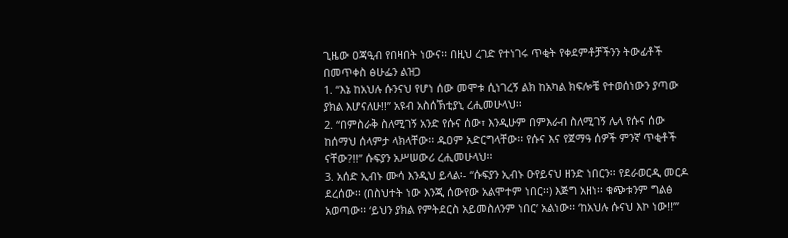ጊዜው ዐጃዒብ የበዛበት ነውና፡፡ በዚህ ረገድ የተነገሩ ጥቂት የቀደምቶቻችንን ትውፊቶች በመጥቀስ ፅሁፌን ልዝጋ
1. “እኔ ከአህሉ ሱንናህ የሆነ ሰው መሞቱ ሲነገረኝ ልክ ከአካል ክፍሎቼ የተወሰነውን ያጣው ያክል እሆናለሁ!!” አዩብ አስሰኽቲያኒ ረሒመሁላህ፡፡
2. “በምስራቅ ስለሚገኝ አንድ የሱና ሰው፣ እንዲሁም በምእራብ ስለሚገኝ ሌላ የሱና ሰው ከሰማህ ሰላምታ ላክላቸው፡፡ ዱዐም አድርግላቸው፡፡ የሱና እና የጀማዓ ሰዎች ምንኛ ጥቂቶች ናቸው?!!” ሱፍያን አሥሠውሪ ረሒመሁላህ፡፡
3. አሰድ ኢብኑ ሙሳ እንዲህ ይላል፡- “ሱፍያን ኢብኑ ዑየይናህ ዘንድ ነበርን፡፡ የደራወርዲ መርዶ ደረሰው፡፡ (በስህተት ነው እንጂ ሰውየው አልሞተም ነበር፡፡) እጅግ አዘነ፡፡ ቁጭቱንም ግልፅ አወጣው፡፡ ‘ይህን ያክል የምትደርስ አይመስለንም ነበር’ አልነው፡፡ ‘ከአህሉ ሱናህ እኮ ነው!!’”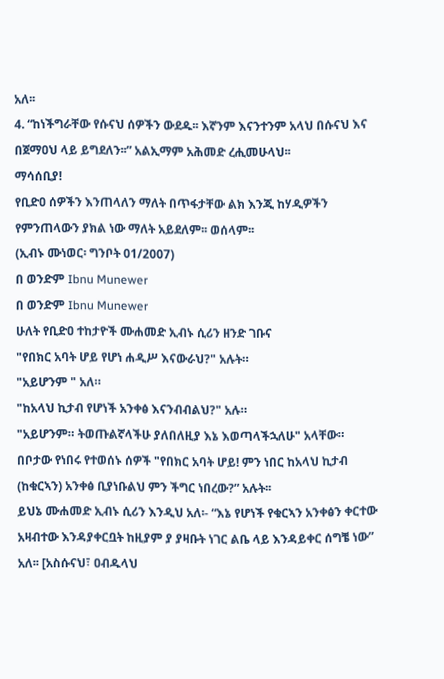አለ፡፡
4. “ከነችግራቸው የሱናህ ሰዎችን ውደዱ፡፡ እኛንም እናንተንም አላህ በሱናህ እና በጀማዐህ ላይ ይግደለን፡፡” አልኢማም አሕመድ ረሒመሁላህ፡፡
ማሳሰቢያ!
የቢድዐ ሰዎችን እንጠላለን ማለት በጥፋታቸው ልክ እንጂ ከሃዲዎችን የምንጠላውን ያክል ነው ማለት አይደለም፡፡ ወሰላም፡፡
(ኢብኑ ሙነወር፡ ግንቦት 01/2007)
በ ወንድም Ibnu Munewer
በ ወንድም Ibnu Munewer
ሁለት የቢድዐ ተከታዮች ሙሐመድ ኢብኑ ሲሪን ዘንድ ገቡና
"የበክር አባት ሆይ የሆነ ሐዲሥ እናውራህ?" አሉት።
"አይሆንም " አለ።
"ከአላህ ኪታብ የሆነች አንቀፅ እናንብብልህ?" አሉ።
"አይሆንም። ትወጡልኛላችሁ ያለበለዚያ እኔ እወጣላችኋለሁ" አላቸው።
በቦታው የነበሩ የተወሰኑ ሰዎች "የበክር አባት ሆይ! ምን ነበር ከአላህ ኪታብ (ከቁርኣን) አንቀፅ ቢያነቡልህ ምን ችግር ነበረው?” አሉት፡፡
ይህኔ ሙሐመድ ኢብኑ ሲሪን እንዲህ አለ፡- “እኔ የሆነች የቁርኣን አንቀፅን ቀርተው አዛብተው እንዳያቀርቧት ከዚያም ያ ያዛቡት ነገር ልቤ ላይ እንዳይቀር ሰግቼ ነው” አለ፡፡ [አስሱናህ፣ ዐብዱላህ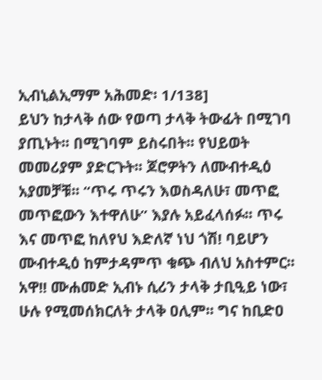ኢብኒልኢማም አሕመድ፡ 1/138]
ይህን ከታላቅ ሰው የወጣ ታላቅ ትውፊት በሚገባ ያጢኑት፡፡ በሚገባም ይስሩበት፡፡ የህይወት መመሪያም ያድርጉት፡፡ ጆሮዎትን ለሙብተዲዕ አያመቻቹ፡፡ “ጥሩ ጥሩን እወስዳለሁ፣ መጥፎ መጥፎውን እተዋለሁ” እያሉ አይፈላሰፉ፡፡ ጥሩ እና መጥፎ ከለየህ እድለኛ ነህ ጎሽ! ባይሆን ሙብተዲዕ ከምታዳምጥ ቁጭ ብለህ አስተምር፡፡ አዋ!! ሙሐመድ ኢብኑ ሲሪን ታላቅ ታቢዒይ ነው፣ ሁሉ የሚመሰክርለት ታላቅ ዐሊም፡፡ ግና ከቢድዐ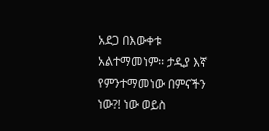አደጋ በእውቀቱ አልተማመነም፡፡ ታዲያ እኛ የምንተማመነው በምናችን ነው?! ነው ወይስ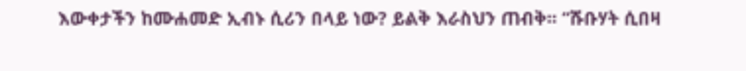እውቀታችን ከሙሐመድ ኢብኑ ሲሪን በላይ ነው? ይልቅ እራስህን ጠብቅ፡፡ “ሹቡሃት ሲበዛ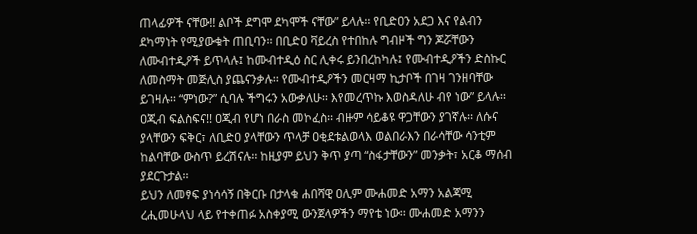ጠላፊዎች ናቸው!! ልቦች ደግሞ ደካሞች ናቸው” ይላሉ፡፡ የቢድዐን አደጋ እና የልብን ደካማነት የሚያውቁት ጠቢባን፡፡ በቢድዐ ቫይረስ የተበከሉ ግብዞች ግን ጆሯቸውን ለሙብተዲዖች ይጥላሉ፤ ከሙብተዲዕ ስር ሊቀሩ ይንበረከካሉ፤ የሙብተዲዖችን ድስኩር ለመስማት መጅሊስ ያጨናንቃሉ፡፡ የሙብተዲዖችን መርዛማ ኪታቦች በገዛ ገንዘባቸው ይገዛሉ፡፡ “ምነው?” ሲባሉ ችግሩን አውቃለሁ፡፡ እየመረጥኩ እወስዳለሁ ብየ ነው” ይላሉ፡፡ ዐጂብ ፍልስፍና!! ዐጂብ የሆነ በራስ መኮፈስ፡፡ ብዙም ሳይቆዩ ዋጋቸውን ያገኛሉ፡፡ ለሱና ያላቸውን ፍቅር፣ ለቢድዐ ያላቸውን ጥላቻ ዐቂደቱልወላእ ወልበራእን በራሳቸው ሳንቲም ከልባቸው ውስጥ ይረሽናሉ፡፡ ከዚያም ይህን ቅጥ ያጣ “ስፋታቸውን” መንቃት፣ አርቆ ማሰብ ያደርጉታል፡፡
ይህን ለመፃፍ ያነሳሳኝ በቅርቡ በታላቁ ሐበሻዊ ዐሊም ሙሐመድ አማን አልጃሚ ረሒመሁላህ ላይ የተቀጠፉ አስቀያሚ ውንጀላዎችን ማየቴ ነው፡፡ ሙሐመድ አማንን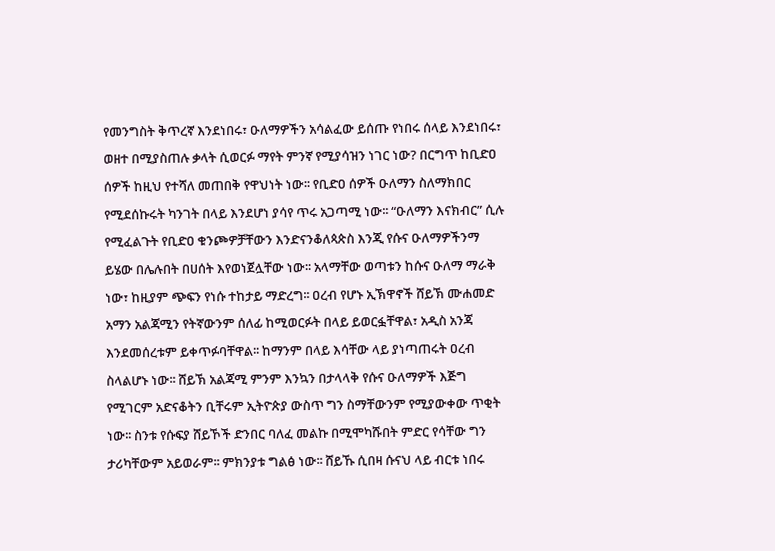የመንግስት ቅጥረኛ እንደነበሩ፣ ዑለማዎችን አሳልፈው ይሰጡ የነበሩ ሰላይ እንደነበሩ፣ ወዘተ በሚያስጠሉ ቃላት ሲወርፉ ማየት ምንኛ የሚያሳዝን ነገር ነው? በርግጥ ከቢድዐ ሰዎች ከዚህ የተሻለ መጠበቅ የዋህነት ነው፡፡ የቢድዐ ሰዎች ዑለማን ስለማክበር የሚደሰኩሩት ካንገት በላይ እንደሆነ ያሳየ ጥሩ አጋጣሚ ነው፡፡ “ዑለማን እናክብር” ሲሉ የሚፈልጉት የቢድዐ ቁንጮዎቻቸውን እንድናንቆለጳጵስ እንጂ የሱና ዑለማዎችንማ ይሄው በሌሉበት በሀሰት እየወነጀሏቸው ነው፡፡ አላማቸው ወጣቱን ከሱና ዑለማ ማራቅ ነው፣ ከዚያም ጭፍን የነሱ ተከታይ ማድረግ፡፡ ዐረብ የሆኑ ኢኽዋኖች ሸይኽ ሙሐመድ አማን አልጃሚን የትኛውንም ሰለፊ ከሚወርፉት በላይ ይወርፏቸዋል፣ አዲስ አንጃ እንደመሰረቱም ይቀጥፉባቸዋል፡፡ ከማንም በላይ እሳቸው ላይ ያነጣጠሩት ዐረብ ስላልሆኑ ነው፡፡ ሸይኽ አልጃሚ ምንም እንኳን በታላላቅ የሱና ዑለማዎች እጅግ የሚገርም አድናቆትን ቢቸሩም ኢትዮጵያ ውስጥ ግን ስማቸውንም የሚያውቀው ጥቂት ነው፡፡ ስንቱ የሱፍያ ሸይኾች ድንበር ባለፈ መልኩ በሚሞካሹበት ምድር የሳቸው ግን ታሪካቸውም አይወራም፡፡ ምክንያቱ ግልፅ ነው፡፡ ሸይኹ ሲበዛ ሱናህ ላይ ብርቱ ነበሩ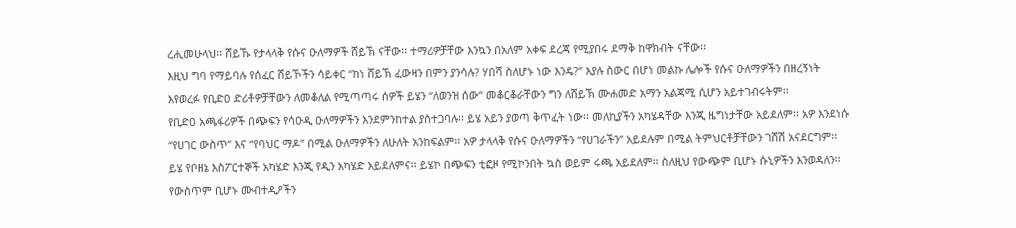ረሒመሁላህ፡፡ ሸይኹ የታላላቅ የሱና ዑለማዎች ሸይኽ ናቸው፡፡ ተማሪዎቻቸው እንኳን በአለም አቀፍ ደረጃ የሚያበሩ ደማቅ ከዋክብት ናቸው፡፡
እዚህ ግባ የማይባሉ የሰፈር ሸይኾችን ሳይቀር “ከነ ሸይኽ ፈውዛን በምን ያንሳሉ? ሃበሻ ስለሆኑ ነው እንዴ?” እያሉ ስውር በሆነ መልኩ ሌሎች የሱና ዑለማዎችን በዘረኝነት እየወረፉ የቢድዐ ድሪቶዎቻቸውን ለመቆለል የሚጣጣሩ ሰዎች ይሄን “ለወንዝ ሰው” መቆርቆራቸውን ግን ለሸይኽ ሙሐመድ አማን አልጃሚ ሲሆን አይተገብሩትም፡፡
የቢድዐ አጫፋሪዎች በጭፍን የሳዑዲ ዑለማዎችን እንደምንከተል ያስተጋባሉ፡፡ ይሄ አይን ያወጣ ቅጥፈት ነው፡፡ መለኪያችን አካሄዳቸው እንጂ ዜግነታቸው አይደለም፡፡ አዎ እንደነሱ “የሀገር ውስጥ” እና “የባህር ማዶ” በሚል ዑለማዎችን ለሁለት አንከፍልም፡፡ አዎ ታላላቅ የሱና ዑለማዎችን “የሀገራችን” አይደሉም በሚል ትምህርቶቻቸውን ገሸሽ አናደርግም፡፡ ይሄ የቦዘኔ እስፖርተኞች አካሄድ እንጂ የዲን አካሄድ አይደለምና፡፡ ይሄኮ በጭፍን ቲፎዞ የሚኮንበት ኳስ ወይም ሩጫ አይደለም፡፡ ስለዚህ የውጭም ቢሆኑ ሱኒዎችን እንወዳለን፡፡ የውስጥም ቢሆኑ ሙብተዲዖችን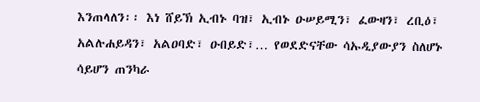እንጠላለን፡፡ እነ ሸይኽ ኢብኑ ባዝ፣ ኢብኑ ዑሠይሚን፣ ፈውዛን፣ ረቢዕ፣ አልሉሐይዳን፣ አልዐባድ፣ ዑበይድ፣… የወደድናቸው ሳኡዲያውያን ስለሆኑ ሳይሆን ጠንካራ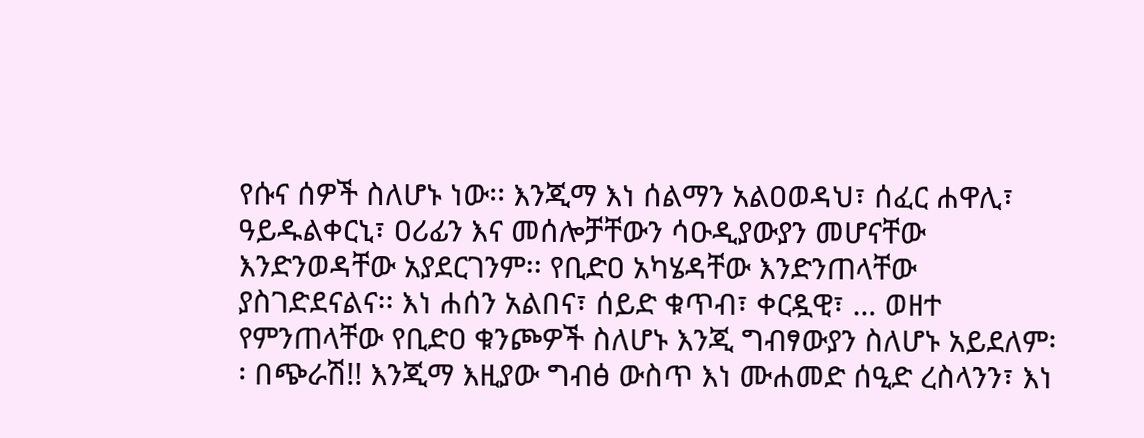የሱና ሰዎች ስለሆኑ ነው፡፡ እንጂማ እነ ሰልማን አልዐወዳህ፣ ሰፈር ሐዋሊ፣ ዓይዱልቀርኒ፣ ዐሪፊን እና መሰሎቻቸውን ሳዑዲያውያን መሆናቸው እንድንወዳቸው አያደርገንም፡፡ የቢድዐ አካሄዳቸው እንድንጠላቸው ያስገድደናልና፡፡ እነ ሐሰን አልበና፣ ሰይድ ቁጥብ፣ ቀርዷዊ፣ … ወዘተ የምንጠላቸው የቢድዐ ቁንጮዎች ስለሆኑ እንጂ ግብፃውያን ስለሆኑ አይደለም፡፡ በጭራሽ!! እንጂማ እዚያው ግብፅ ውስጥ እነ ሙሐመድ ሰዒድ ረስላንን፣ እነ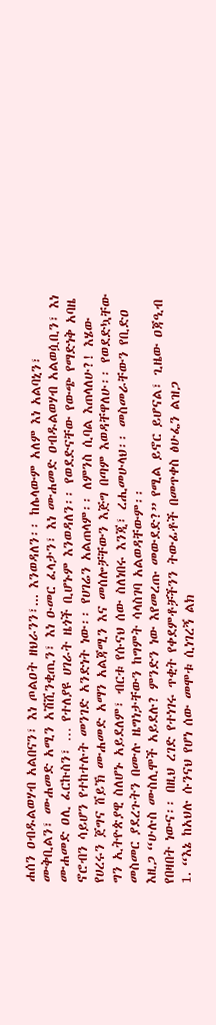ሐሰን ዐብዱልወሃብ አልበናን፣ እነ ጦልዐት ዘህራንን፣... እንወዳለን፡፡ ከሌላውም አለም እነ አልባኒን፣ ሙቅቢልን፣ ሙሐመድ አሚን አሽሺንቂጢን፣ እነ ዑመር ፈላታን፣ እነ ሙሐመድ ዐብዱልወሃብ አልወሷቢን፣ እነ ሙሐመድ ዐሊ ፈርኩስን፣ … የተለያዩ ሀገራት ዜጎች ቢሆኑም እንወዳለን፡፡ የወደድናቸው የውጭ የማድነቅ አባዜ ኖሮብን ሳይሆን የተከተሉት መንገድ አንድነት ነው፡፡ የሀገሬን አልጠላም፡፡ ለምንስ ሲባል እጠላለሁ?! እሄው የሀረሩን ጀግና ሸይኽ ሙሐመድ አማን አልጃሚን እና መሰሎቻቸውን እጅግ በጣም እወዳቸዋለሁ፡፡ የወደድኳቸው ግን ኢትዮጵያዊ ስለሆኑ አይደለም፣ ብርቱ የሱናህ ሰው ስለነበሩ እንጂ፣ ረሒመሁላህ፡፡ መስመራቸውን የቢድዐ መስመር ያደረጉትን በሙሉ ዜግነታቸውን ከግምት ሳላስገባ አልወዳቸውም፡፡
እዚጋ “ሁሉስ ሙስሊሞች አይደሉ? ምንድን ነው እየመረጡ መውደድ?” የሚል ይኖር ይሆናል፣ ጊዜው ዐጃዒብ የበዛበት ነውና፡፡ በዚህ ረገድ የተነገሩ ጥቂት የቀደምቶቻችንን ትውፊቶች በመጥቀስ ፅሁፌን ልዝጋ
1. “እኔ ከአህሉ ሱንናህ የሆነ ሰው መሞቱ ሲነገረኝ ልክ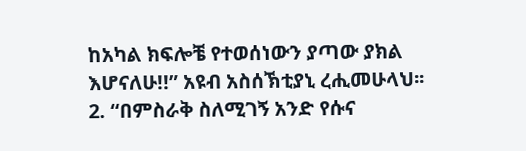ከአካል ክፍሎቼ የተወሰነውን ያጣው ያክል እሆናለሁ!!” አዩብ አስሰኽቲያኒ ረሒመሁላህ፡፡
2. “በምስራቅ ስለሚገኝ አንድ የሱና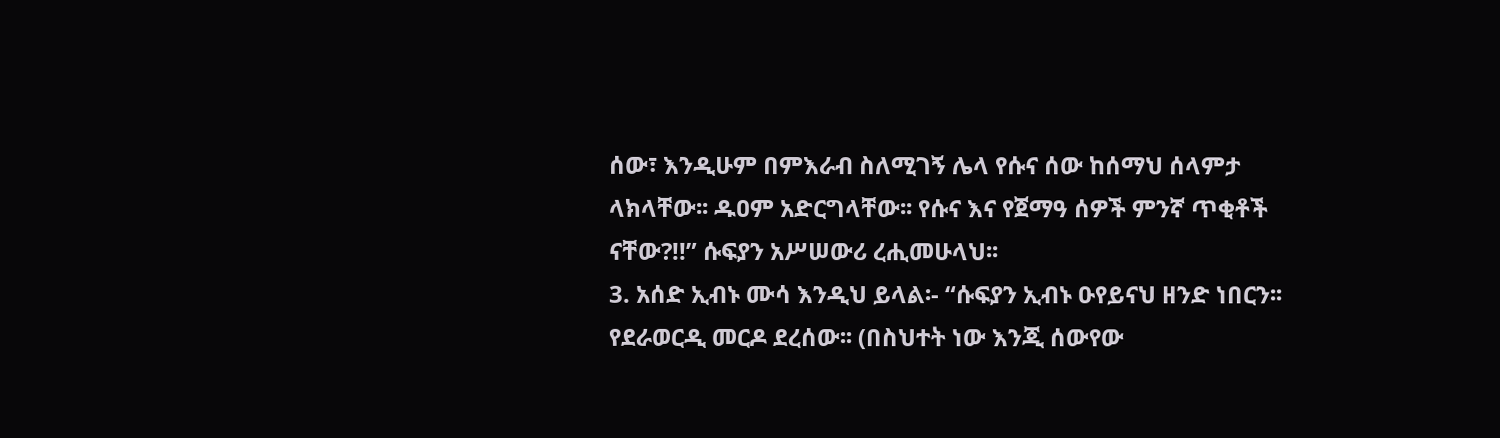ሰው፣ እንዲሁም በምእራብ ስለሚገኝ ሌላ የሱና ሰው ከሰማህ ሰላምታ ላክላቸው፡፡ ዱዐም አድርግላቸው፡፡ የሱና እና የጀማዓ ሰዎች ምንኛ ጥቂቶች ናቸው?!!” ሱፍያን አሥሠውሪ ረሒመሁላህ፡፡
3. አሰድ ኢብኑ ሙሳ እንዲህ ይላል፡- “ሱፍያን ኢብኑ ዑየይናህ ዘንድ ነበርን፡፡ የደራወርዲ መርዶ ደረሰው፡፡ (በስህተት ነው እንጂ ሰውየው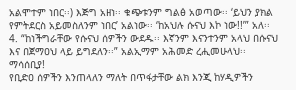አልሞተም ነበር፡፡) እጅግ አዘነ፡፡ ቁጭቱንም ግልፅ አወጣው፡፡ ‘ይህን ያክል የምትደርስ አይመስለንም ነበር’ አልነው፡፡ ‘ከአህሉ ሱናህ እኮ ነው!!’” አለ፡፡
4. “ከነችግራቸው የሱናህ ሰዎችን ውደዱ፡፡ እኛንም እናንተንም አላህ በሱናህ እና በጀማዐህ ላይ ይግደለን፡፡” አልኢማም አሕመድ ረሒመሁላህ፡፡
ማሳሰቢያ!
የቢድዐ ሰዎችን እንጠላለን ማለት በጥፋታቸው ልክ እንጂ ከሃዲዎችን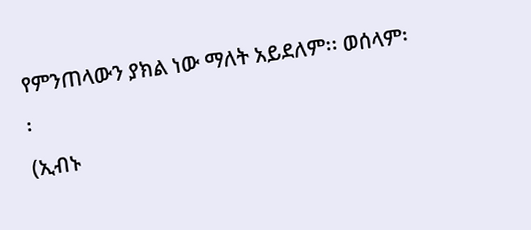የምንጠላውን ያክል ነው ማለት አይደለም፡፡ ወሰላም፡፡
(ኢብኑ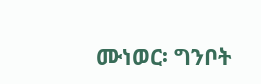ሙነወር፡ ግንቦት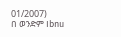01/2007)
በ ወንድም Ibnu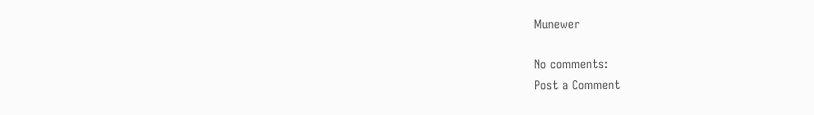Munewer

No comments:
Post a Comment